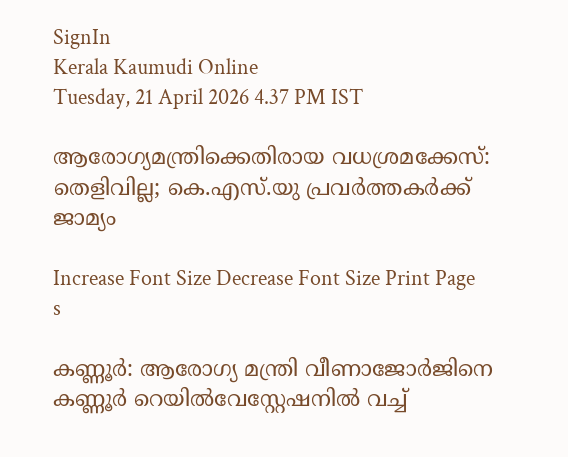SignIn
Kerala Kaumudi Online
Tuesday, 21 April 2026 4.37 PM IST

ആരോഗ്യമന്ത്രിക്കെതിരായ വധശ്രമക്കേസ്: തെളിവില്ല; കെ.എസ്.യു പ്രവർത്തകർക്ക് ജാമ്യം

Increase Font Size Decrease Font Size Print Page
s

കണ്ണൂർ: ആരോഗ്യ മന്ത്രി വീണാജോർജിനെ കണ്ണൂർ റെയിൽവേസ്റ്റേഷനിൽ വച്ച്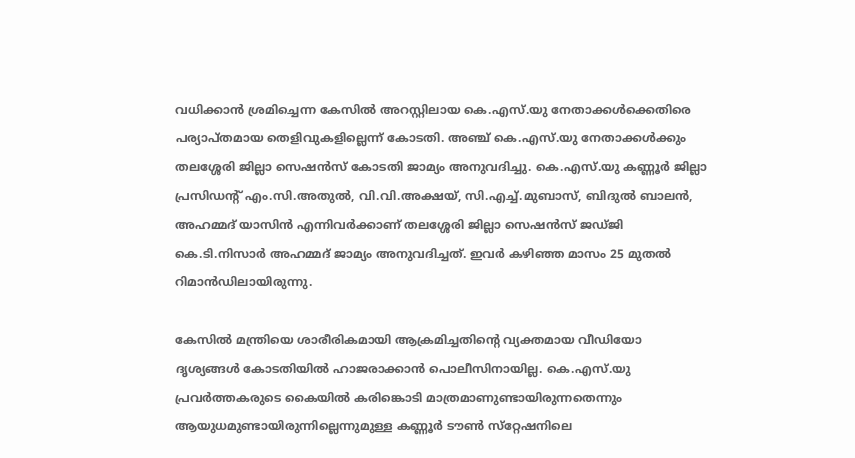വധിക്കാൻ ശ്രമിച്ചെന്ന കേസിൽ അറസ്റ്റിലായ കെ.എസ്.യു നേതാക്കൾക്കെതിരെ പര്യാപ്തമായ തെളിവുകളില്ലെന്ന് കോടതി. അഞ്ച് കെ.എസ്.യു നേതാക്കൾക്കും തലശ്ശേരി ജില്ലാ സെഷൻസ് കോടതി ജാമ്യം അനുവദിച്ചു. കെ.എസ്.യു കണ്ണൂർ ജില്ലാ പ്രസിഡന്റ് എം.സി.അതുൽ, വി.വി.അക്ഷയ്, സി.എച്ച്.മുബാസ്, ബിദുൽ ബാലൻ, അഹമ്മദ് യാസിൻ എന്നിവർക്കാണ് തലശ്ശേരി ജില്ലാ സെഷൻസ് ജഡ്ജി കെ.ടി.നിസാർ അഹമ്മദ് ജാമ്യം അനുവദിച്ചത്. ഇവർ കഴിഞ്ഞ മാസം 25 മുതൽ റിമാൻഡിലായിരുന്നു.

കേസിൽ മന്ത്രിയെ ശാരീരികമായി ആക്രമിച്ചതിന്റെ വ്യക്തമായ വീഡിയോ ദൃശ്യങ്ങൾ കോടതിയിൽ ഹാജരാക്കാൻ പൊലീസിനായില്ല. കെ.എസ്.യു പ്രവർത്തകരുടെ കൈയിൽ കരിങ്കൊടി മാത്രമാണുണ്ടായിരുന്നതെന്നും ആയുധമുണ്ടായിരുന്നില്ലെന്നുമുള്ള കണ്ണൂർ ടൗൺ സ്‌റ്റേഷനിലെ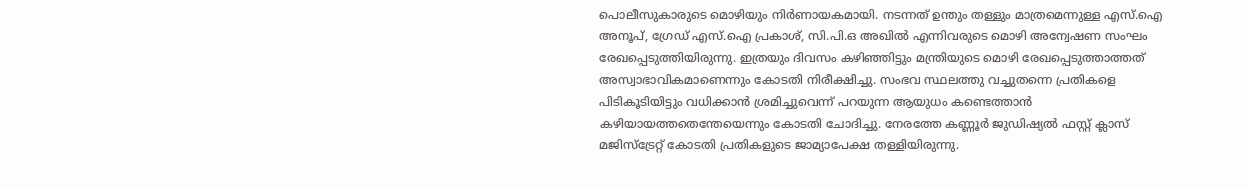പൊലീസുകാരുടെ മൊഴിയും നിർണായകമായി. നടന്നത് ഉന്തും തള്ളും മാത്രമെന്നുള്ള എസ്.ഐ അനൂപ്, ഗ്രേഡ് എസ്.ഐ പ്രകാശ്, സി.പി.ഒ അഖിൽ എന്നിവരുടെ മൊഴി അന്വേഷണ സംഘം രേഖപ്പെടുത്തിയിരുന്നു. ഇത്രയും ദിവസം കഴിഞ്ഞിട്ടും മന്ത്രിയുടെ മൊഴി രേഖപ്പെടുത്താത്തത് അസ്വാഭാവികമാണെന്നും കോടതി നിരീക്ഷിച്ചു. സംഭവ സ്ഥലത്തു വച്ചുതന്നെ പ്രതികളെ പിടികൂടിയിട്ടും വധിക്കാൻ ശ്രമിച്ചുവെന്ന് പറയുന്ന ആയുധം കണ്ടെത്താൻ കഴിയായത്തതെന്തേയെന്നും കോടതി ചോദിച്ചു. നേരത്തേ കണ്ണൂർ ജുഡിഷ്യൽ ഫസ്റ്റ് ക്ലാസ് മജിസ്‌ട്രേറ്റ് കോടതി പ്രതികളുടെ ജാമ്യാപേക്ഷ തള്ളിയിരുന്നു.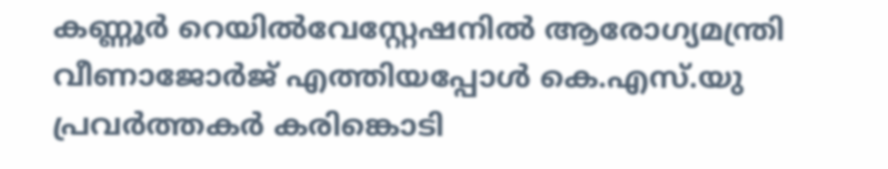കണ്ണൂർ റെയിൽവേസ്റ്റേഷനിൽ ആരോഗ്യമന്ത്രി വീണാജോർജ് എത്തിയപ്പോൾ കെ.എസ്.യു പ്രവർത്തകർ കരിങ്കൊടി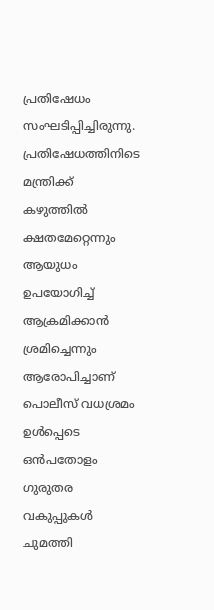പ്രതിഷേധം സംഘടിപ്പിച്ചിരുന്നു. പ്രതിഷേധത്തിനിടെ മന്ത്രിക്ക് കഴുത്തിൽ ക്ഷതമേറ്റെന്നും ആയുധം ഉപയോഗിച്ച് ആക്രമിക്കാൻ ശ്രമിച്ചെന്നും ആരോപിച്ചാണ് പൊലീസ് വധശ്രമം ഉൾപ്പെടെ ഒൻപതോളം ഗുരുതര വകുപ്പുകൾ ചുമത്തി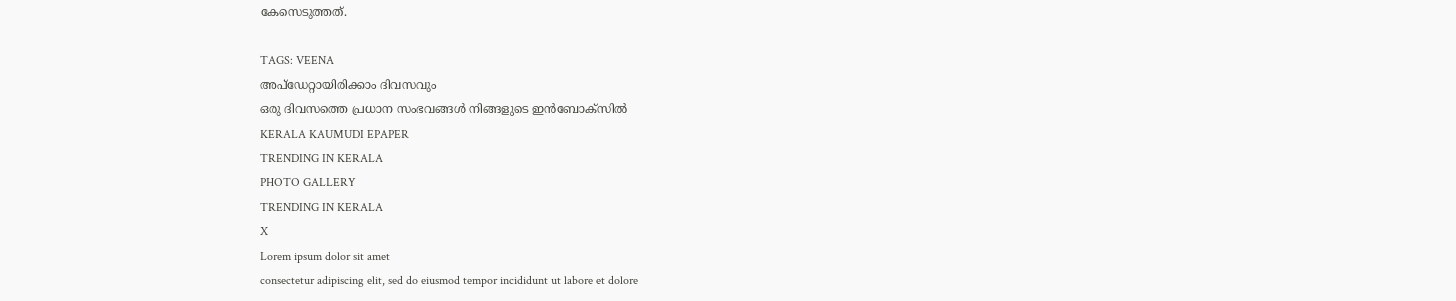കേസെടുത്തത്.

TAGS: VEENA
അപ്ഡേറ്റായിരിക്കാം ദിവസവും
ഒരു ദിവസത്തെ പ്രധാന സംഭവങ്ങൾ നിങ്ങളുടെ ഇൻബോക്സിൽ
KERALA KAUMUDI EPAPER
TRENDING IN KERALA
PHOTO GALLERY
TRENDING IN KERALA
X
Lorem ipsum dolor sit amet
consectetur adipiscing elit, sed do eiusmod tempor incididunt ut labore et dolore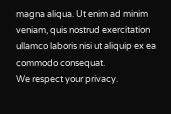magna aliqua. Ut enim ad minim veniam, quis nostrud exercitation ullamco laboris nisi ut aliquip ex ea commodo consequat.
We respect your privacy.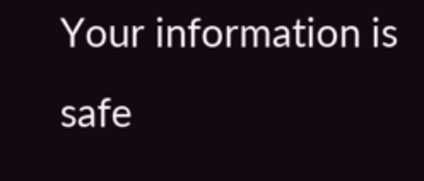Your information is safe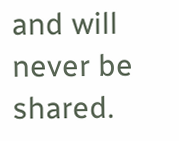and will never be shared.